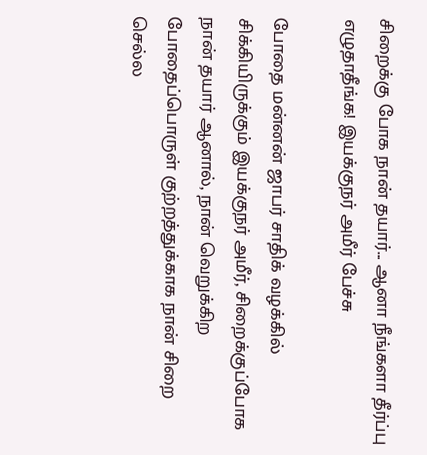சிறைக்கு போக நான் தயார்... ஆனா நீங்களா தீர்ப்பு எழுதாதீங்க! இயக்குநர் அமீர் பேச்சு

போதை மன்னன் ஜாபர் சாதிக் வழக்கில் சிக்கியிருக்கும் இயக்குநர் அமீர், சிறைக்குப்போக நான் தயார் ஆனால், நான் வெறுக்கிற போதைப்பொருள் குற்றத்துக்காக நான் சிறை செல்ல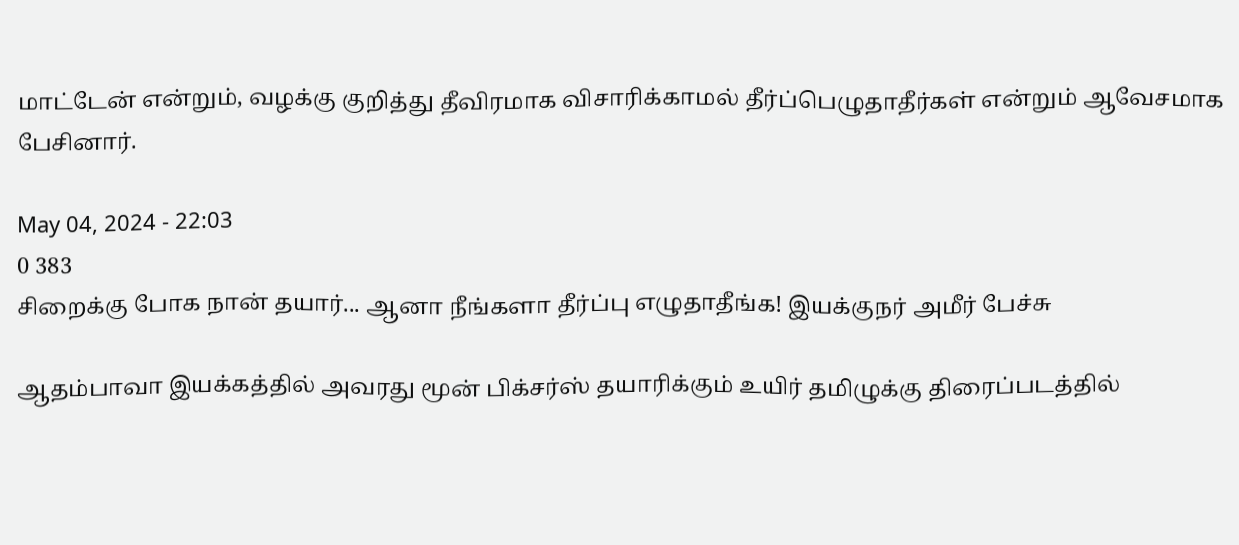மாட்டேன் என்றும், வழக்கு குறித்து தீவிரமாக விசாரிக்காமல் தீர்ப்பெழுதாதீர்கள் என்றும் ஆவேசமாக பேசினார்.

May 04, 2024 - 22:03
0 383
சிறைக்கு போக நான் தயார்... ஆனா நீங்களா தீர்ப்பு எழுதாதீங்க! இயக்குநர் அமீர் பேச்சு

ஆதம்பாவா இயக்கத்தில் அவரது மூன் பிக்சர்ஸ் தயாரிக்கும் உயிர் தமிழுக்கு திரைப்படத்தில்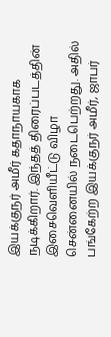இயக்குநர் அமீர் கதாநாயகாக நடிக்கிறார். இந்தத் திரைப்படத்தின் இசைவெளியீட்டு விழா சென்னையில் நடைபெற்றது. அதில் பங்கேற்ற இயக்குநர் அமீர், ஜாபர்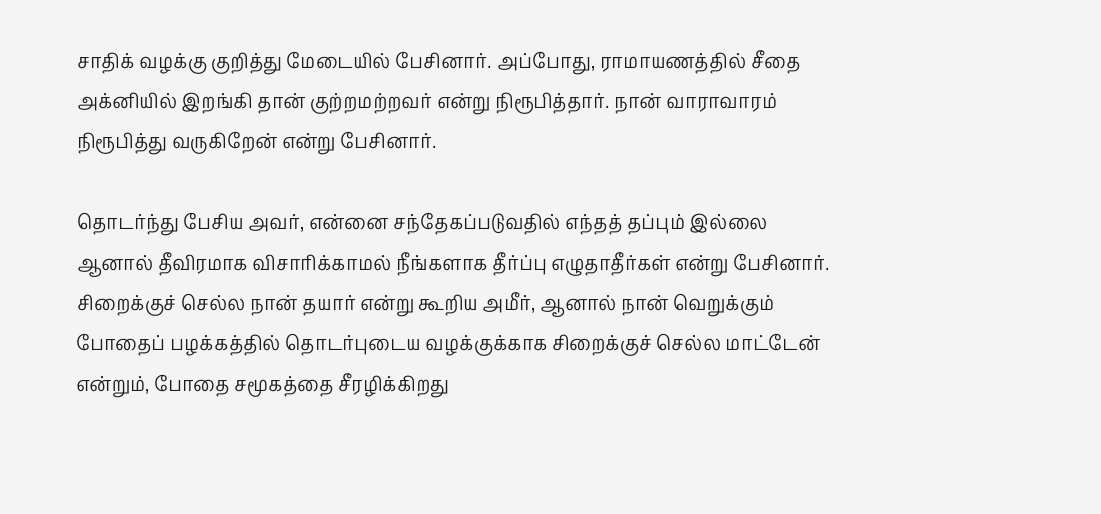சாதிக் வழக்கு குறித்து மேடையில் பேசினார். அப்போது, ராமாயணத்தில் சீதை அக்னியில் இறங்கி தான் குற்றமற்றவர் என்று நிரூபித்தார். நான் வாராவாரம் நிரூபித்து வருகிறேன் என்று பேசினார்.

தொடர்ந்து பேசிய அவர், என்னை சந்தேகப்படுவதில் எந்தத் தப்பும் இல்லை ஆனால் தீவிரமாக விசாரிக்காமல் நீங்களாக தீர்ப்பு எழுதாதீர்கள் என்று பேசினார். சிறைக்குச் செல்ல நான் தயார் என்று கூறிய அமீர், ஆனால் நான் வெறுக்கும் போதைப் பழக்கத்தில் தொடர்புடைய வழக்குக்காக சிறைக்குச் செல்ல மாட்டேன் என்றும், போதை சமூகத்தை சீரழிக்கிறது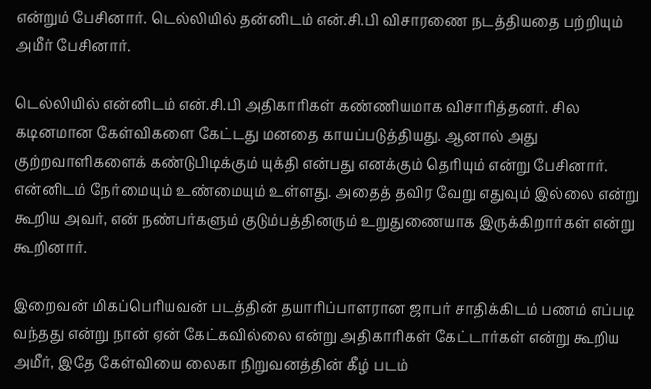என்றும் பேசினார். டெல்லியில் தன்னிடம் என்.சி.பி விசாரணை நடத்தியதை பற்றியும் அமீர் பேசினார்.

டெல்லியில் என்னிடம் என்.சி.பி அதிகாரிகள் கண்ணியமாக விசாரித்தனர். சில கடினமான கேள்விகளை கேட்டது மனதை காயப்படுத்தியது. ஆனால் அது குற்றவாளிகளைக் கண்டுபிடிக்கும் யுக்தி என்பது எனக்கும் தெரியும் என்று பேசினார். என்னிடம் நேர்மையும் உண்மையும் உள்ளது. அதைத் தவிர வேறு எதுவும் இல்லை என்று கூறிய அவர், என் நண்பர்களும் குடும்பத்தினரும் உறுதுணையாக இருக்கிறார்கள் என்று கூறினார்.

இறைவன் மிகப்பெரியவன் படத்தின் தயாரிப்பாளரான ஜாபர் சாதிக்கிடம் பணம் எப்படி வந்தது என்று நான் ஏன் கேட்கவில்லை என்று அதிகாரிகள் கேட்டார்கள் என்று கூறிய அமீர், இதே கேள்வியை லைகா நிறுவனத்தின் கீழ் படம்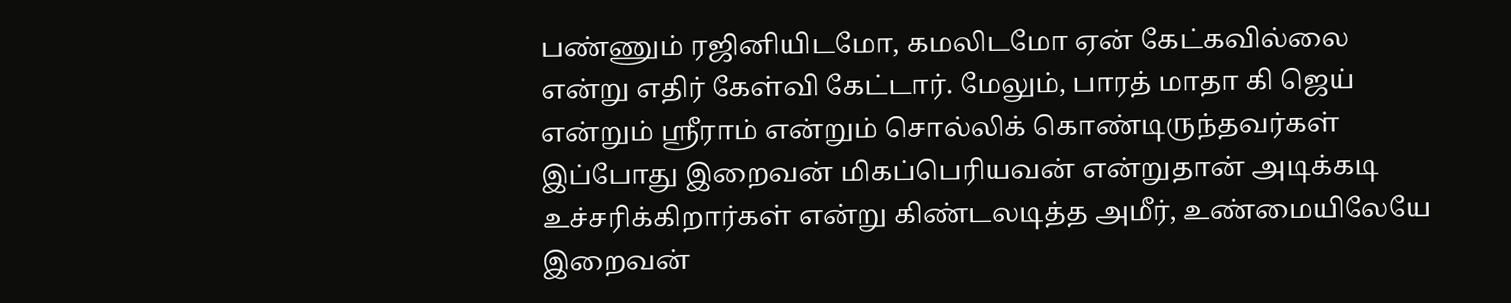பண்ணும் ரஜினியிடமோ, கமலிடமோ ஏன் கேட்கவில்லை என்று எதிர் கேள்வி கேட்டார். மேலும், பாரத் மாதா கி ஜெய் என்றும் ஸ்ரீராம் என்றும் சொல்லிக் கொண்டிருந்தவர்கள் இப்போது இறைவன் மிகப்பெரியவன் என்றுதான் அடிக்கடி உச்சரிக்கிறார்கள் என்று கிண்டலடித்த அமீர், உண்மையிலேயே இறைவன்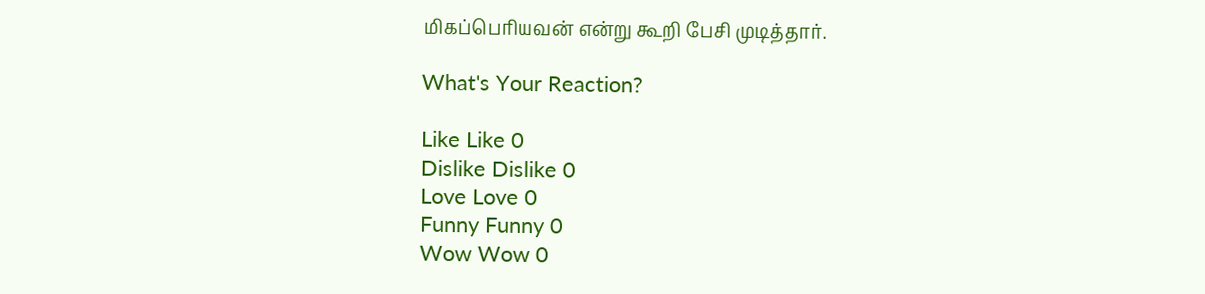மிகப்பெரியவன் என்று கூறி பேசி முடித்தார்.

What's Your Reaction?

Like Like 0
Dislike Dislike 0
Love Love 0
Funny Funny 0
Wow Wow 0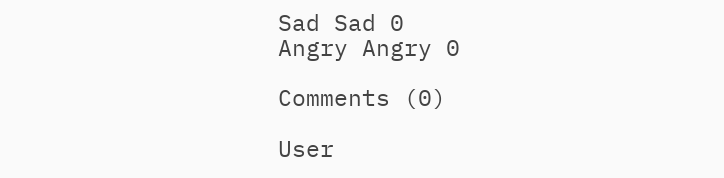Sad Sad 0
Angry Angry 0

Comments (0)

User